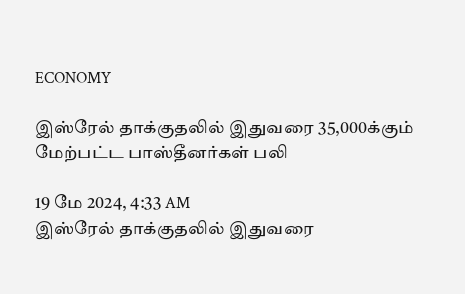ECONOMY

இஸ்ரேல் தாக்குதலில் இதுவரை 35,000க்கும் மேற்பட்ட பாஸ்தீனர்கள் பலி

19 மே 2024, 4:33 AM
இஸ்ரேல் தாக்குதலில் இதுவரை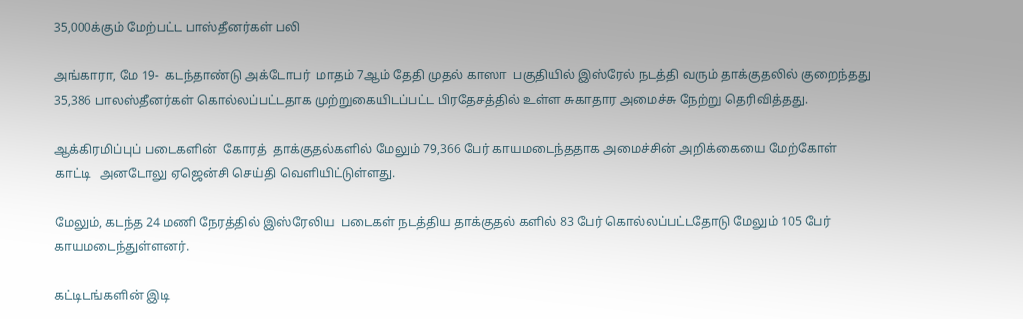35,000க்கும் மேற்பட்ட பாஸ்தீனர்கள் பலி

அங்காரா, மே 19-  கடந்தாண்டு அக்டோபர்  மாதம் 7ஆம் தேதி முதல் காஸா  பகுதியில் இஸ்ரேல் நடத்தி வரும் தாக்குதலில் குறைந்தது 35,386 பாலஸ்தீனர்கள் கொல்லப்பட்டதாக முற்றுகையிடப்பட்ட பிரதேசத்தில் உள்ள சுகாதார அமைச்சு நேற்று தெரிவித்தது.

ஆக்கிரமிப்புப் படைகளின்  கோரத்  தாக்குதல்களில் மேலும் 79,366 பேர் காயமடைந்ததாக அமைச்சின் அறிக்கையை மேற்கோள் காட்டி   அனடோலு ஏஜென்சி செய்தி வெளியிட்டுள்ளது.

மேலும், கடந்த 24 மணி நேரத்தில் இஸ்ரேலிய  படைகள் நடத்திய தாக்குதல் களில் 83 பேர் கொல்லப்பட்டதோடு மேலும் 105 பேர் காயமடைந்துள்ளனர்.

கட்டிடங்களின் இடி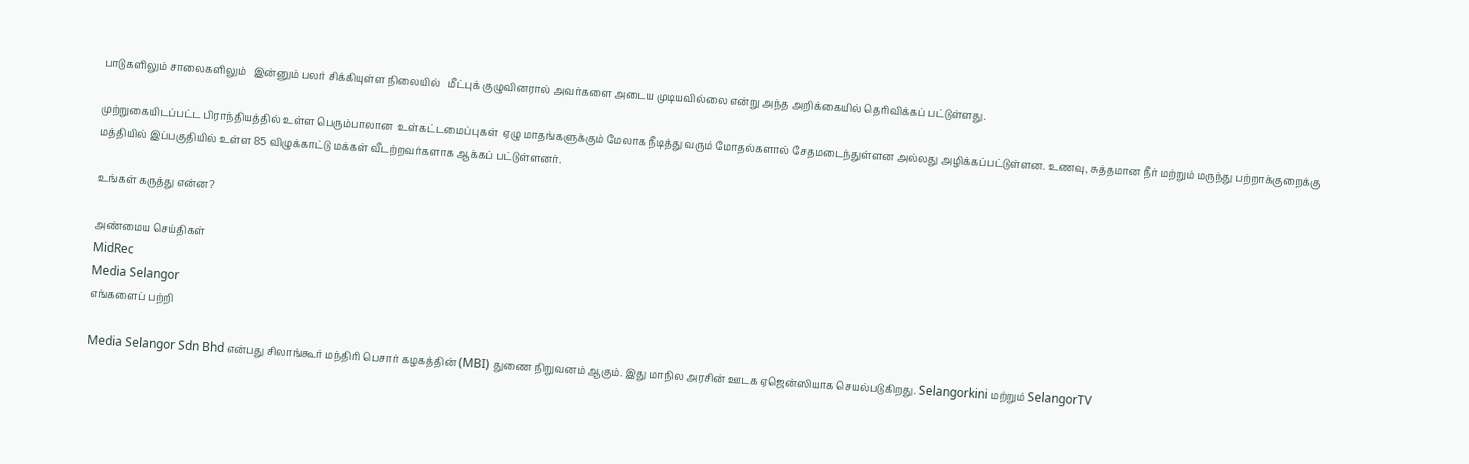பாடுகளிலும் சாலைகளிலும்   இன்னும் பலர் சிக்கியுள்ள நிலையில்   மீட்புக் குழுவினரால் அவர்களை அடைய முடியவில்லை என்று அந்த அறிக்கையில் தெரிவிக்கப் பட்டுள்ளது.

முற்றுகையிடப்பட்ட பிராந்தியத்தில் உள்ள பெரும்பாலான  உள்கட்டமைப்புகள்  ஏழு மாதங்களுக்கும் மேலாக நீடித்து வரும் மோதல்களால் சேதமடைந்துள்ளன அல்லது அழிக்கப்பட்டுள்ளன. உணவு, சுத்தமான நீர் மற்றும் மருந்து பற்றாக்குறைக்கு மத்தியில் இப்பகுதியில் உள்ள 85 விழுக்காட்டு மக்கள் வீடற்றவர்களாக ஆக்கப் பட்டுள்ளனர்.

உங்கள் கருத்து என்ன?

அண்மைய செய்திகள்
MidRec
Media Selangor
எங்களைப் பற்றி

Media Selangor Sdn Bhd என்பது சிலாங்கூர் மந்திரி பெசார் கழகத்தின் (MBI) துணை நிறுவனம் ஆகும். இது மாநில அரசின் ஊடக ஏஜென்ஸியாக செயல்படுகிறது. Selangorkini மற்றும் SelangorTV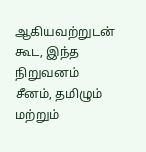ஆகியவற்றுடன் கூட, இந்த நிறுவனம் சீனம், தமிழும் மற்றும்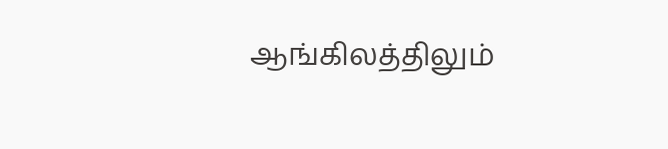ஆங்கிலத்திலும்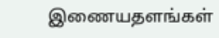இணையதளங்கள்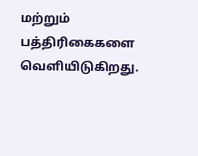மற்றும் பத்திரிகைகளை வெளியிடுகிறது.